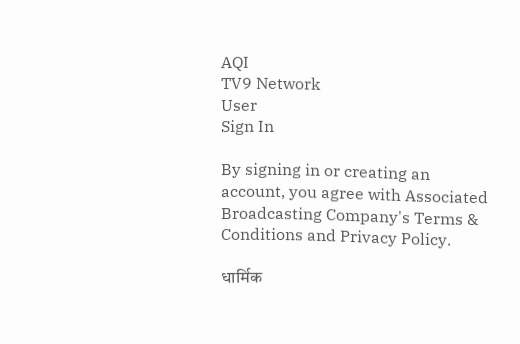AQI
TV9 Network
User
Sign In

By signing in or creating an account, you agree with Associated Broadcasting Company's Terms & Conditions and Privacy Policy.

धार्मिक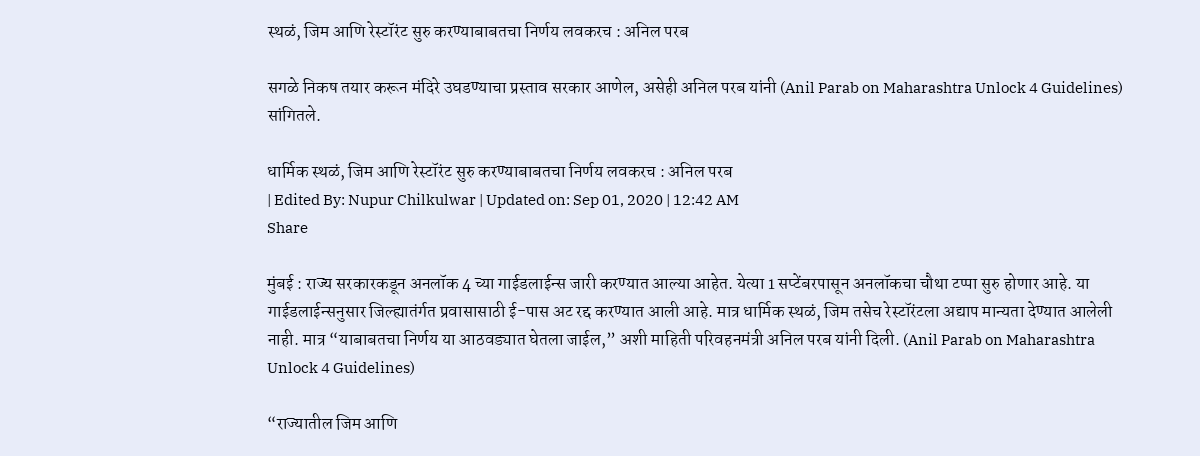स्थळं, जिम आणि रेस्टॉरंट सुरु करण्याबाबतचा निर्णय लवकरच : अनिल परब

सगळे निकष तयार करून मंदिरे उघडण्याचा प्रस्ताव सरकार आणेल, असेही अनिल परब यांनी (Anil Parab on Maharashtra Unlock 4 Guidelines)  सांगितले.

धार्मिक स्थळं, जिम आणि रेस्टॉरंट सुरु करण्याबाबतचा निर्णय लवकरच : अनिल परब
| Edited By: Nupur Chilkulwar | Updated on: Sep 01, 2020 | 12:42 AM
Share

मुंबई : राज्य सरकारकडून अनलॉक 4 च्या गाईडलाईन्स जारी करण्यात आल्या आहेत. येत्या 1 सप्टेंबरपासून अनलॉकचा चौथा टप्पा सुरु होणार आहे. या गाईडलाईन्सनुसार जिल्ह्यातंर्गत प्रवासासाठी ई-पास अट रद्द करण्यात आली आहे. मात्र धार्मिक स्थळं, जिम तसेच रेस्टॉरंटला अद्याप मान्यता देण्यात आलेली नाही. मात्र “याबाबतचा निर्णय या आठवड्यात घेतला जाईल,” अशी माहिती परिवहनमंत्री अनिल परब यांनी दिली. (Anil Parab on Maharashtra Unlock 4 Guidelines)

“राज्यातील जिम आणि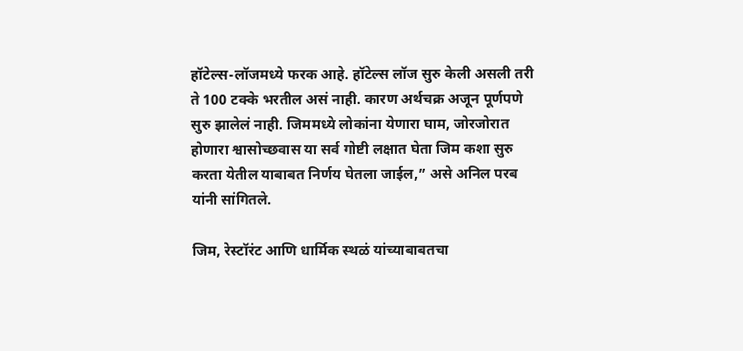हॉटेल्स-लॉजमध्ये फरक आहे. हॉटेल्स लॉज सुरु केली असली तरी ते 100 टक्के भरतील असं नाही. कारण अर्थचक्र अजून पूर्णपणे सुरु झालेलं नाही. जिममध्ये लोकांना येणारा घाम, जोरजोरात होणारा श्वासोच्छवास या सर्व गोष्टी लक्षात घेता जिम कशा सुरु करता येतील याबाबत निर्णय घेतला जाईल,” असे अनिल परब यांनी सांगितले.

जिम, रेस्टॉरंट आणि धार्मिक स्थळं यांच्याबाबतचा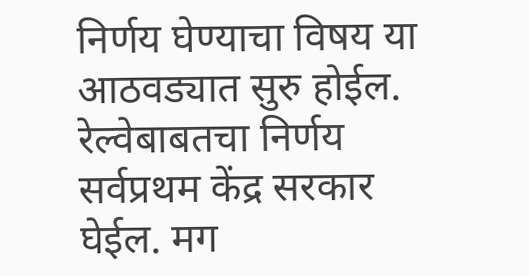निर्णय घेण्याचा विषय या आठवड्यात सुरु होईल. रेल्वेबाबतचा निर्णय सर्वप्रथम केंद्र सरकार घेईल. मग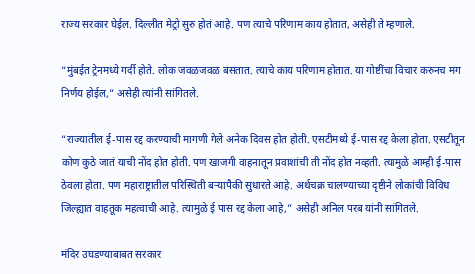राज्य सरकार घेईल. दिल्लीत मेट्रो सुरु होतं आहे. पण त्याचे परिणाम काय होतात, असेही ते म्हणाले.

“मुंबईत ट्रेनमध्ये गर्दी होते. लोक जवळजवळ बसतात. त्याचे काय परिणाम होतात. या गोष्टींचा विचार करुनच मग निर्णय होईल,” असेही त्यांनी सांगितले.

“राज्यातील ई-पास रद्द करण्याची मागणी गेले अनेक दिवस होत होती. एसटीमध्ये ई-पास रद्द केला होता. एसटीतून कोण कुठे जातं याची नोंद होत होती. पण खाजगी वाहनातून प्रवाशांची ती नोंद होत नव्हती. त्यामुळे आम्ही ई-पास ठेवला होता. पण महाराष्ट्रातील परिस्थिती बऱ्यापैकी सुधारते आहे. अर्थचक्र चालण्याच्या दृष्टीने लोकांची विविध जिल्ह्यात वाहतूक महत्वाची आहे. त्यामुळे ई पास रद्द केला आहे,” असेही अनिल परब यांनी सांगितले.

मंदिर उघडण्याबाबत सरकार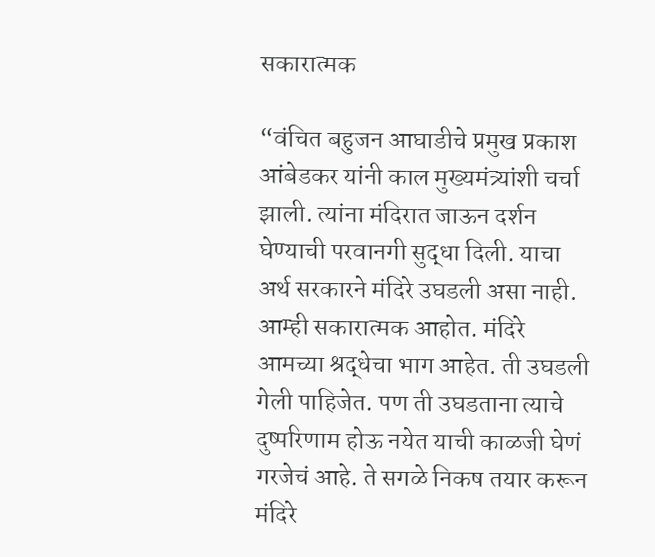सकारात्मक

“वंचित बहुजन आघाडीचे प्रमुख प्रकाश आंबेडकर यांनी काल मुख्यमंत्र्यांशी चर्चा झाली. त्यांना मंदिरात जाऊन दर्शन घेण्याची परवानगी सुद्धा दिली. याचा अर्थ सरकारने मंदिरे उघडली असा नाही. आम्ही सकारात्मक आहोत. मंदिरे आमच्या श्रद्धेचा भाग आहेत. ती उघडली गेली पाहिजेत. पण ती उघडताना त्याचे दुष्परिणाम होऊ नयेत याची काळजी घेणं गरजेचं आहे. ते सगळे निकष तयार करून मंदिरे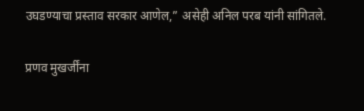उघडण्याचा प्रस्ताव सरकार आणेल,” असेही अनिल परब यांनी सांगितले.

प्रणव मुखर्जींना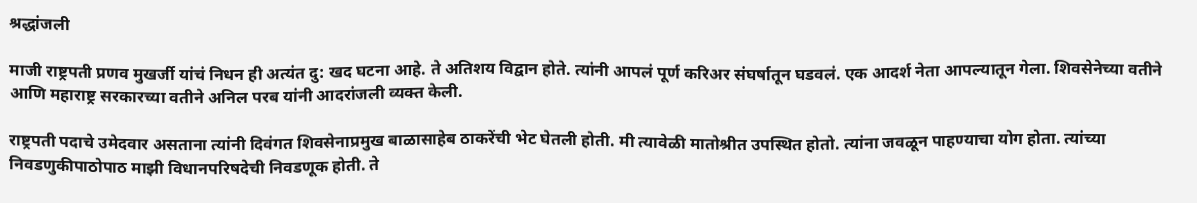श्रद्धांजली

माजी राष्ट्रपती प्रणव मुखर्जी यांचं निधन ही अत्यंत दु: खद घटना आहे. ते अतिशय विद्वान होते. त्यांनी आपलं पूर्ण करिअर संघर्षातून घडवलं. एक आदर्श नेता आपल्यातून गेला. शिवसेनेच्या वतीने आणि महाराष्ट्र सरकारच्या वतीने अनिल परब यांनी आदरांजली व्यक्त केली.

राष्ट्रपती पदाचे उमेदवार असताना त्यांनी दिवंगत शिवसेनाप्रमुख बाळासाहेब ठाकरेंची भेट घेतली होती. मी त्यावेळी मातोश्रीत उपस्थित होतो. त्यांना जवळून पाहण्याचा योग होता. त्यांच्या निवडणुकीपाठोपाठ माझी विधानपरिषदेची निवडणूक होती. ते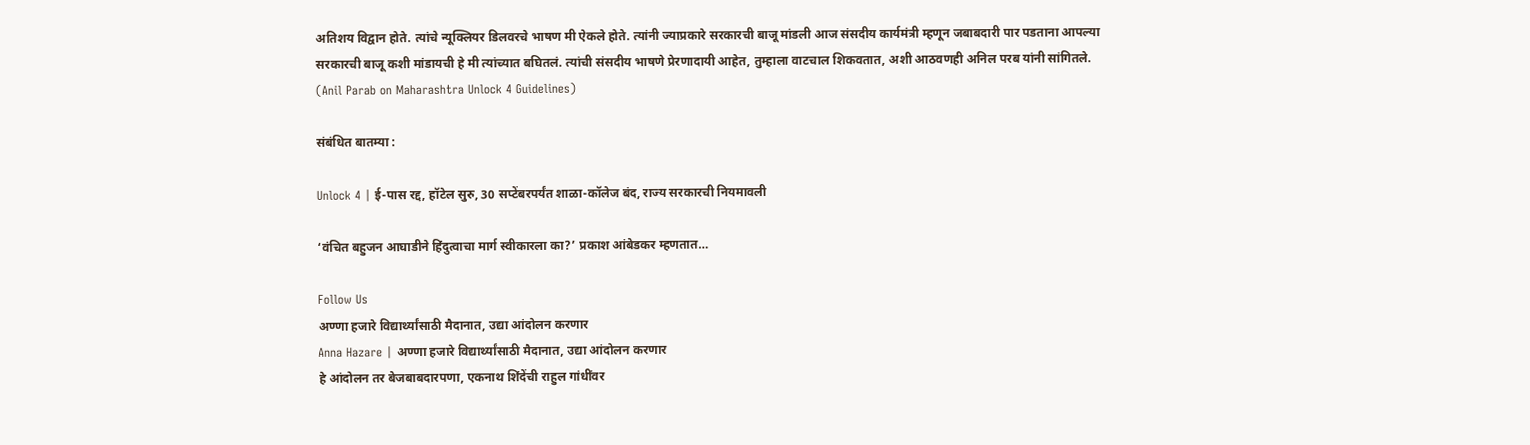अतिशय विद्वान होते. त्यांचे न्यूक्लियर डिलवरचे भाषण मी ऐकले होते. त्यांनी ज्याप्रकारे सरकारची बाजू मांडली आज संसदीय कार्यमंत्री म्हणून जबाबदारी पार पडताना आपल्या सरकारची बाजू कशी मांडायची हे मी त्यांच्यात बघितलं. त्यांची संसदीय भाषणे प्रेरणादायी आहेत, तुम्हाला वाटचाल शिकवतात, अशी आठवणही अनिल परब यांनी सांगितले.  (Anil Parab on Maharashtra Unlock 4 Guidelines)

संबंधित बातम्या :

Unlock 4 | ई-पास रद्द, हॉटेल सुरु, 30 सप्टेंबरपर्यंत शाळा-कॉलेज बंद, राज्य सरकारची नियमावली

‘वंचित बहुजन आघाडीने हिंदुत्वाचा मार्ग स्वीकारला का?’ प्रकाश आंबेडकर म्हणतात…

Follow Us
अण्णा हजारे विद्यार्थ्यांसाठी मैदानात, उद्या आंदोलन करणार
Anna Hazare | अण्णा हजारे विद्यार्थ्यांसाठी मैदानात, उद्या आंदोलन करणार
हे आंदोलन तर बेजबाबदारपणा, एकनाथ शिंदेंची राहुल गांधींवर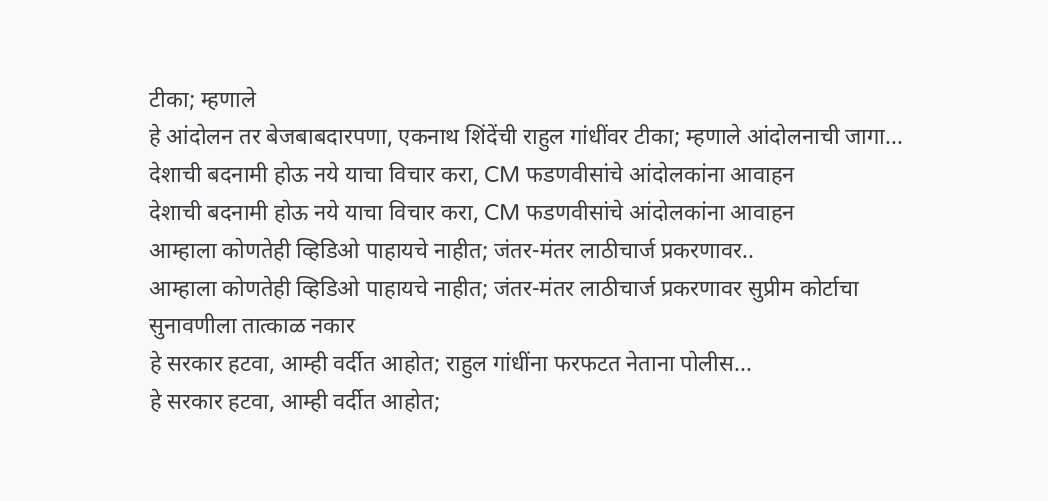टीका; म्हणाले
हे आंदोलन तर बेजबाबदारपणा, एकनाथ शिंदेंची राहुल गांधींवर टीका; म्हणाले आंदोलनाची जागा...
देशाची बदनामी होऊ नये याचा विचार करा, CM फडणवीसांचे आंदोलकांना आवाहन
देशाची बदनामी होऊ नये याचा विचार करा, CM फडणवीसांचे आंदोलकांना आवाहन
आम्हाला कोणतेही व्हिडिओ पाहायचे नाहीत; जंतर-मंतर लाठीचार्ज प्रकरणावर..
आम्हाला कोणतेही व्हिडिओ पाहायचे नाहीत; जंतर-मंतर लाठीचार्ज प्रकरणावर सुप्रीम कोर्टाचा सुनावणीला तात्काळ नकार
हे सरकार हटवा, आम्ही वर्दीत आहोत; राहुल गांधींना फरफटत नेताना पोलीस...
हे सरकार हटवा, आम्ही वर्दीत आहोत;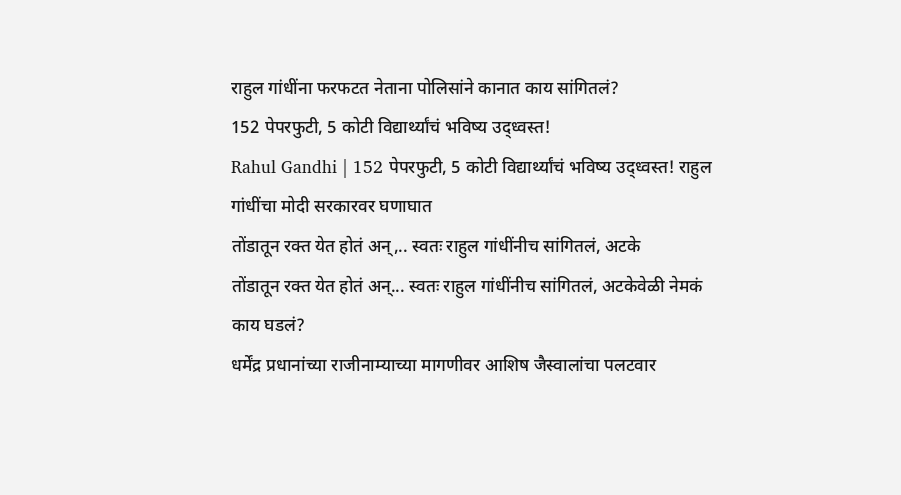राहुल गांधींना फरफटत नेताना पोलिसांने कानात काय सांगितलं?
152 पेपरफुटी, 5 कोटी विद्यार्थ्यांचं भविष्य उद्ध्वस्त!
Rahul Gandhi | 152 पेपरफुटी, 5 कोटी विद्यार्थ्यांचं भविष्य उद्ध्वस्त! राहुल गांधींचा मोदी सरकारवर घणाघात
तोंडातून रक्त येत होतं अन्,.. स्वतः राहुल गांधींनीच सांगितलं, अटके
तोंडातून रक्त येत होतं अन्... स्वतः राहुल गांधींनीच सांगितलं, अटकेवेळी नेमकं काय घडलं?
धर्मेंद्र प्रधानांच्या राजीनाम्याच्या मागणीवर आशिष जैस्वालांचा पलटवार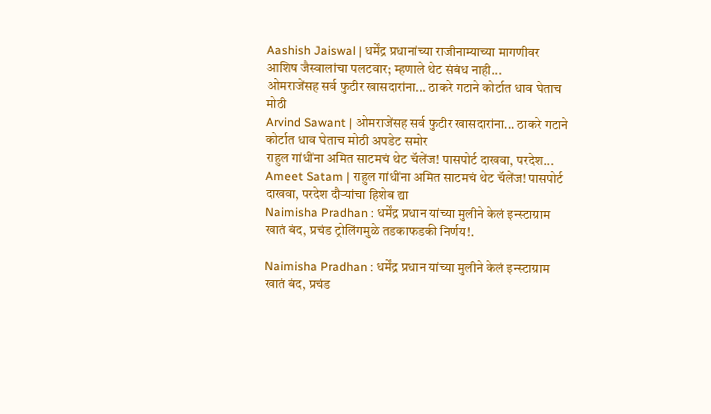Aashish Jaiswal | धर्मेंद्र प्रधानांच्या राजीनाम्याच्या मागणीवर आशिष जैस्वालांचा पलटवार; म्हणाले थेट संबंध नाही...
ओमराजेंसह सर्व फुटीर खासदारांना... ठाकरे गटाने कोर्टात धाव घेताच मोठी
Arvind Sawant | ओमराजेंसह सर्व फुटीर खासदारांना... ठाकरे गटाने कोर्टात धाव घेताच मोठी अपडेट समोर
राहुल गांधींना अमित साटमचं थेट चॅलेंज! पासपोर्ट दाखवा, परदेश...
Ameet Satam | राहुल गांधींना अमित साटमचं थेट चॅलेंज! पासपोर्ट दाखवा, परदेश दौऱ्यांचा हिशेब द्या
Naimisha Pradhan : धर्मेंद्र प्रधान यांच्या मुलीने केलं इन्स्टाग्राम खातं बंद, प्रचंड ट्रोलिंगमुळे तडकाफडकी निर्णय!.

Naimisha Pradhan : धर्मेंद्र प्रधान यांच्या मुलीने केलं इन्स्टाग्राम खातं बंद, प्रचंड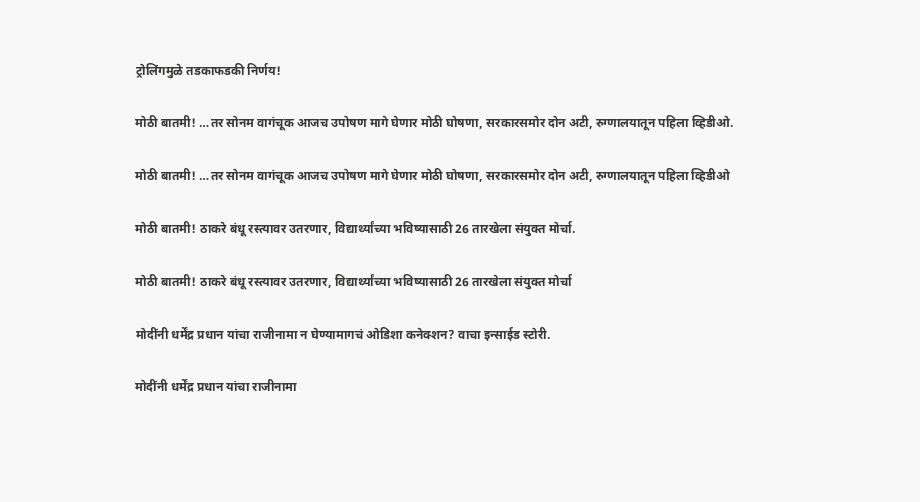ट्रोलिंगमुळे तडकाफडकी निर्णय!

मोठी बातमी! …तर सोनम वागंचूक आजच उपोषण मागे घेणार मोठी घोषणा, सरकारसमोर दोन अटी, रुग्णालयातून पहिला व्हिडीओ.

मोठी बातमी! …तर सोनम वागंचूक आजच उपोषण मागे घेणार मोठी घोषणा, सरकारसमोर दोन अटी, रुग्णालयातून पहिला व्हिडीओ

मोठी बातमी! ठाकरे बंधू रस्त्यावर उतरणार, विद्यार्थ्यांच्या भविष्यासाठी 26 तारखेला संयुक्त मोर्चा.

मोठी बातमी! ठाकरे बंधू रस्त्यावर उतरणार, विद्यार्थ्यांच्या भविष्यासाठी 26 तारखेला संयुक्त मोर्चा

मोदींनी धर्मेंद्र प्रधान यांचा राजीनामा न घेण्यामागचं ओडिशा कनेक्शन? वाचा इन्साईड स्टोरी.

मोदींनी धर्मेंद्र प्रधान यांचा राजीनामा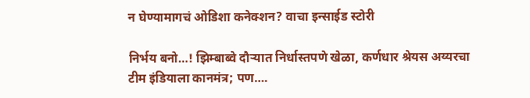न घेण्यामागचं ओडिशा कनेक्शन? वाचा इन्साईड स्टोरी

निर्भय बनो…! झिम्बाब्वे दौऱ्यात निर्धास्तपणे खेळा, कर्णधार श्रेयस अय्यरचा टीम इंडियाला कानमंत्र; पण….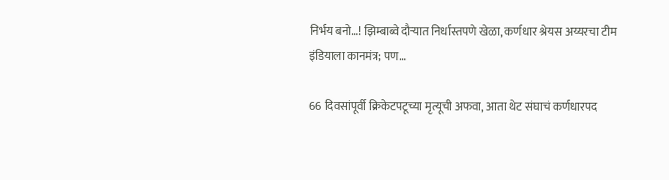निर्भय बनो…! झिम्बाब्वे दौऱ्यात निर्धास्तपणे खेळा, कर्णधार श्रेयस अय्यरचा टीम इंडियाला कानमंत्र; पण…

66 दिवसांपूर्वी क्रिकेटपटूच्या मृत्यूची अफवा, आता थेट संघाचं कर्णधारपद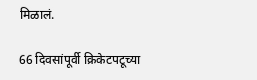मिळालं.

66 दिवसांपूर्वी क्रिकेटपटूच्या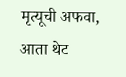मृत्यूची अफवा, आता थेट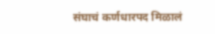संघाचं कर्णधारपद मिळालं